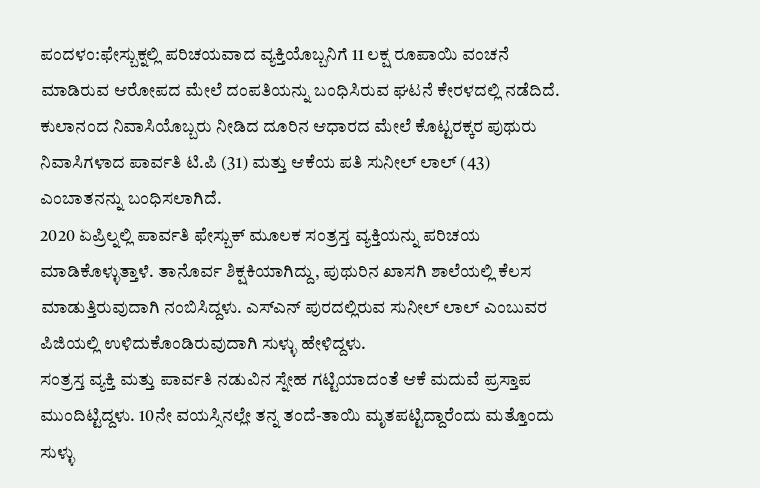ಪಂದಳಂ:ಫೇಸ್ಬುಕ್ನಲ್ಲಿ ಪರಿಚಯವಾದ ವ್ಯಕ್ತಿಯೊಬ್ಬನಿಗೆ 11 ಲಕ್ಷ ರೂಪಾಯಿ ವಂಚನೆ ಮಾಡಿರುವ ಆರೋಪದ ಮೇಲೆ ದಂಪತಿಯನ್ನು ಬಂಧಿಸಿರುವ ಘಟನೆ ಕೇರಳದಲ್ಲಿ ನಡೆದಿದೆ. ಕುಲಾನಂದ ನಿವಾಸಿಯೊಬ್ಬರು ನೀಡಿದ ದೂರಿನ ಆಧಾರದ ಮೇಲೆ ಕೊಟ್ಟರಕ್ಕರ ಪುಥುರು ನಿವಾಸಿಗಳಾದ ಪಾರ್ವತಿ ಟಿ.ಪಿ (31) ಮತ್ತು ಆಕೆಯ ಪತಿ ಸುನೀಲ್ ಲಾಲ್ (43) ಎಂಬಾತನನ್ನು ಬಂಧಿಸಲಾಗಿದೆ.
2020 ಏಪ್ರಿಲ್ನಲ್ಲಿ ಪಾರ್ವತಿ ಫೇಸ್ಬುಕ್ ಮೂಲಕ ಸಂತ್ರಸ್ತ ವ್ಯಕ್ತಿಯನ್ನು ಪರಿಚಯ ಮಾಡಿಕೊಳ್ಳುತ್ತಾಳೆ. ತಾನೊರ್ವ ಶಿಕ್ಷಕಿಯಾಗಿದ್ದು, ಪುಥುರಿನ ಖಾಸಗಿ ಶಾಲೆಯಲ್ಲಿ ಕೆಲಸ ಮಾಡುತ್ತಿರುವುದಾಗಿ ನಂಬಿಸಿದ್ದಳು. ಎಸ್ಎನ್ ಪುರದಲ್ಲಿರುವ ಸುನೀಲ್ ಲಾಲ್ ಎಂಬುವರ ಪಿಜಿಯಲ್ಲಿ ಉಳಿದುಕೊಂಡಿರುವುದಾಗಿ ಸುಳ್ಳು ಹೇಳಿದ್ದಳು.
ಸಂತ್ರಸ್ತ ವ್ಯಕ್ತಿ ಮತ್ತು ಪಾರ್ವತಿ ನಡುವಿನ ಸ್ನೇಹ ಗಟ್ಟಿಯಾದಂತೆ ಆಕೆ ಮದುವೆ ಪ್ರಸ್ತಾಪ ಮುಂದಿಟ್ಟಿದ್ದಳು. 10ನೇ ವಯಸ್ಸಿನಲ್ಲೇ ತನ್ನ ತಂದೆ-ತಾಯಿ ಮೃತಪಟ್ಟಿದ್ದಾರೆಂದು ಮತ್ತೊಂದು ಸುಳ್ಳು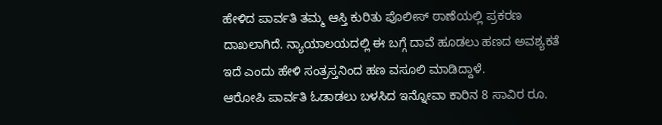ಹೇಳಿದ ಪಾರ್ವತಿ ತಮ್ಮ ಆಸ್ತಿ ಕುರಿತು ಪೊಲೀಸ್ ಠಾಣೆಯಲ್ಲಿ ಪ್ರಕರಣ ದಾಖಲಾಗಿದೆ. ನ್ಯಾಯಾಲಯದಲ್ಲಿ ಈ ಬಗ್ಗೆ ದಾವೆ ಹೂಡಲು ಹಣದ ಅವಶ್ಯಕತೆ ಇದೆ ಎಂದು ಹೇಳಿ ಸಂತ್ರಸ್ತನಿಂದ ಹಣ ವಸೂಲಿ ಮಾಡಿದ್ದಾಳೆ.
ಆರೋಪಿ ಪಾರ್ವತಿ ಓಡಾಡಲು ಬಳಸಿದ ಇನ್ನೋವಾ ಕಾರಿನ 8 ಸಾವಿರ ರೂ.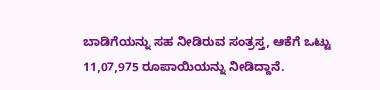ಬಾಡಿಗೆಯನ್ನು ಸಹ ನೀಡಿರುವ ಸಂತ್ರಸ್ತ, ಆಕೆಗೆ ಒಟ್ಟು 11,07,975 ರೂಪಾಯಿಯನ್ನು ನೀಡಿದ್ದಾನೆ.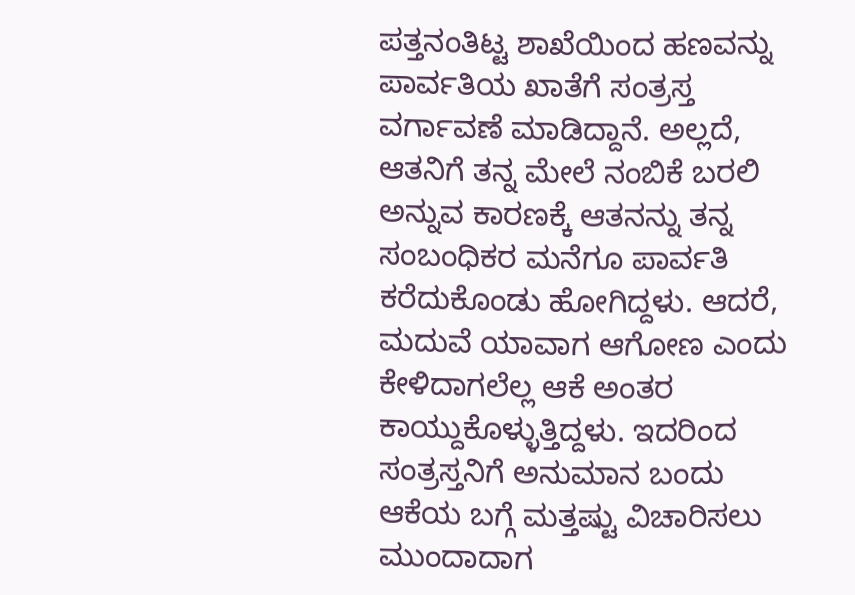ಪತ್ತನಂತಿಟ್ಟ ಶಾಖೆಯಿಂದ ಹಣವನ್ನು ಪಾರ್ವತಿಯ ಖಾತೆಗೆ ಸಂತ್ರಸ್ತ ವರ್ಗಾವಣೆ ಮಾಡಿದ್ದಾನೆ. ಅಲ್ಲದೆ, ಆತನಿಗೆ ತನ್ನ ಮೇಲೆ ನಂಬಿಕೆ ಬರಲಿ ಅನ್ನುವ ಕಾರಣಕ್ಕೆ ಆತನನ್ನು ತನ್ನ ಸಂಬಂಧಿಕರ ಮನೆಗೂ ಪಾರ್ವತಿ ಕರೆದುಕೊಂಡು ಹೋಗಿದ್ದಳು. ಆದರೆ, ಮದುವೆ ಯಾವಾಗ ಆಗೋಣ ಎಂದು ಕೇಳಿದಾಗಲೆಲ್ಲ ಆಕೆ ಅಂತರ ಕಾಯ್ದುಕೊಳ್ಳುತ್ತಿದ್ದಳು. ಇದರಿಂದ ಸಂತ್ರಸ್ತನಿಗೆ ಅನುಮಾನ ಬಂದು ಆಕೆಯ ಬಗ್ಗೆ ಮತ್ತಷ್ಟು ವಿಚಾರಿಸಲು ಮುಂದಾದಾಗ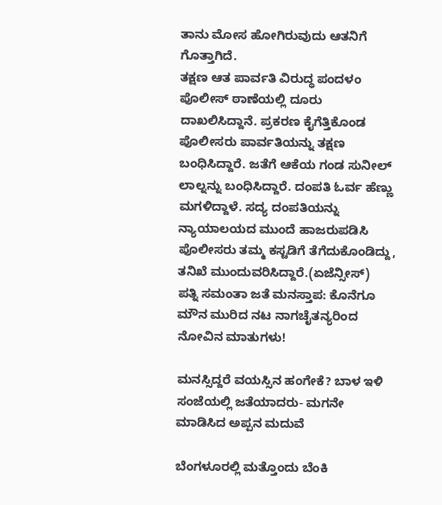ತಾನು ಮೋಸ ಹೋಗಿರುವುದು ಆತನಿಗೆ ಗೊತ್ತಾಗಿದೆ.
ತಕ್ಷಣ ಆತ ಪಾರ್ವತಿ ವಿರುದ್ಧ ಪಂದಳಂ ಪೊಲೀಸ್ ಠಾಣೆಯಲ್ಲಿ ದೂರು ದಾಖಲಿಸಿದ್ದಾನೆ. ಪ್ರಕರಣ ಕೈಗೆತ್ತಿಕೊಂಡ ಪೊಲೀಸರು ಪಾರ್ವತಿಯನ್ನು ತಕ್ಷಣ ಬಂಧಿಸಿದ್ದಾರೆ. ಜತೆಗೆ ಆಕೆಯ ಗಂಡ ಸುನೀಲ್ ಲಾಲ್ನನ್ನು ಬಂಧಿಸಿದ್ದಾರೆ. ದಂಪತಿ ಓರ್ವ ಹೆಣ್ಣು ಮಗಳಿದ್ದಾಳೆ. ಸದ್ಯ ದಂಪತಿಯನ್ನು ನ್ಯಾಯಾಲಯದ ಮುಂದೆ ಹಾಜರುಪಡಿಸಿ ಪೊಲೀಸರು ತಮ್ಮ ಕಸ್ಟಡಿಗೆ ತೆಗೆದುಕೊಂಡಿದ್ದು, ತನಿಖೆ ಮುಂದುವರಿಸಿದ್ದಾರೆ.(ಏಜೆನ್ಸೀಸ್)
ಪತ್ನಿ ಸಮಂತಾ ಜತೆ ಮನಸ್ತಾಪ: ಕೊನೆಗೂ ಮೌನ ಮುರಿದ ನಟ ನಾಗಚೈತನ್ಯರಿಂದ ನೋವಿನ ಮಾತುಗಳು!

ಮನಸ್ಸಿದ್ದರೆ ವಯಸ್ಸಿನ ಹಂಗೇಕೆ? ಬಾಳ ಇಳಿ ಸಂಜೆಯಲ್ಲಿ ಜತೆಯಾದರು- ಮಗನೇ ಮಾಡಿಸಿದ ಅಪ್ಪನ ಮದುವೆ

ಬೆಂಗಳೂರಲ್ಲಿ ಮತ್ತೊಂದು ಬೆಂಕಿ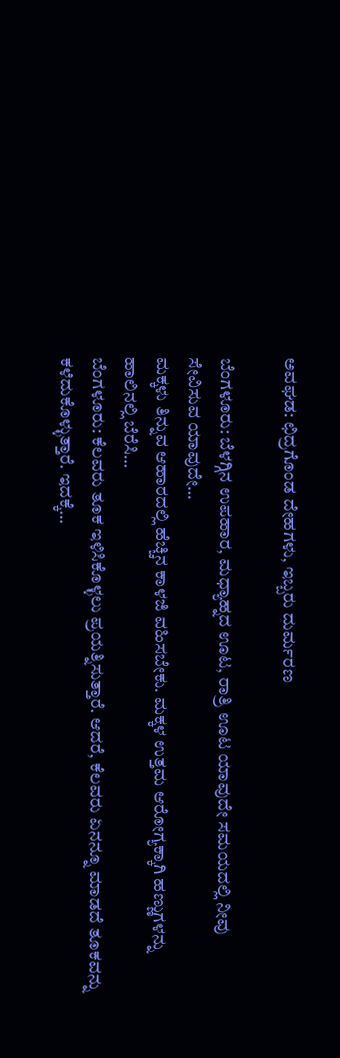ಅವಘಡ: ಛಿದ್ರಗೊಂಡ ದೇಹಗಳು, ಇಬ್ಬರು ದುರ್ಮರಣ

ಬೆಂಗಳೂರು: ಬೆಳಗ್ಗಿನ ಉಪಹಾರ, ಮಧ್ಯಾಹ್ನದ ಊಟ, ರಾತ್ರಿ ಊಟ ಯಾವುದೇ ಸಮಯದಲ್ಲಿ ನೀವು ಸೇವಿಸುವ ಯಾವುದೇ…
ಮಕ್ಕಳು ತಿನ್ನುವ ಆಹಾರದಲ್ಲಿ ಹೆಚ್ಚಿನ ಕಾಳಜಿ ವಹಿಸಬೇಕು. ಮಕ್ಕಳ ಉತ್ತಮ ಆರೋಗ್ಯಕ್ಕಾಗಿ ಹಣ್ಣುಗಳನ್ನು ಹಾಲಿನಲ್ಲಿ ಬೆರೆಸಿ…
ಬೆಂಗಳೂರು: ಕೆಲವರು ತೂಕ ಇಳಿಸಿಕೊಳ್ಳಲು ಪ್ರಯತ್ನಿಸುತ್ತಾರೆ. ಆದರೆ, ಕೆಲವರು ಏನನ್ನೂ ಮಾಡದೆ ತೂಕವನ್ನು ಕಳೆದುಕೊಳ್ಳುತ್ತಾರೆ. ಇದಕ್ಕೆ…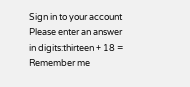Sign in to your account
Please enter an answer in digits:thirteen + 18 =
Remember me